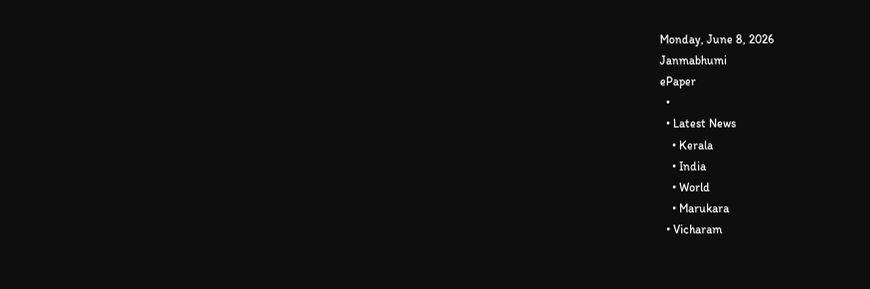Monday, June 8, 2026
Janmabhumi
ePaper
  •
  • Latest News
    • Kerala
    • India
    • World
    • Marukara
  • Vicharam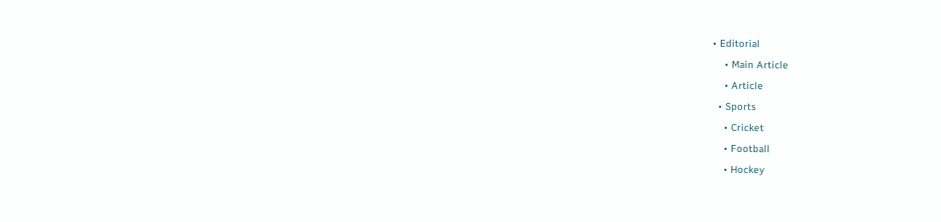• Editorial
    • Main Article
    • Article
  • Sports
    • Cricket
    • Football
    • Hockey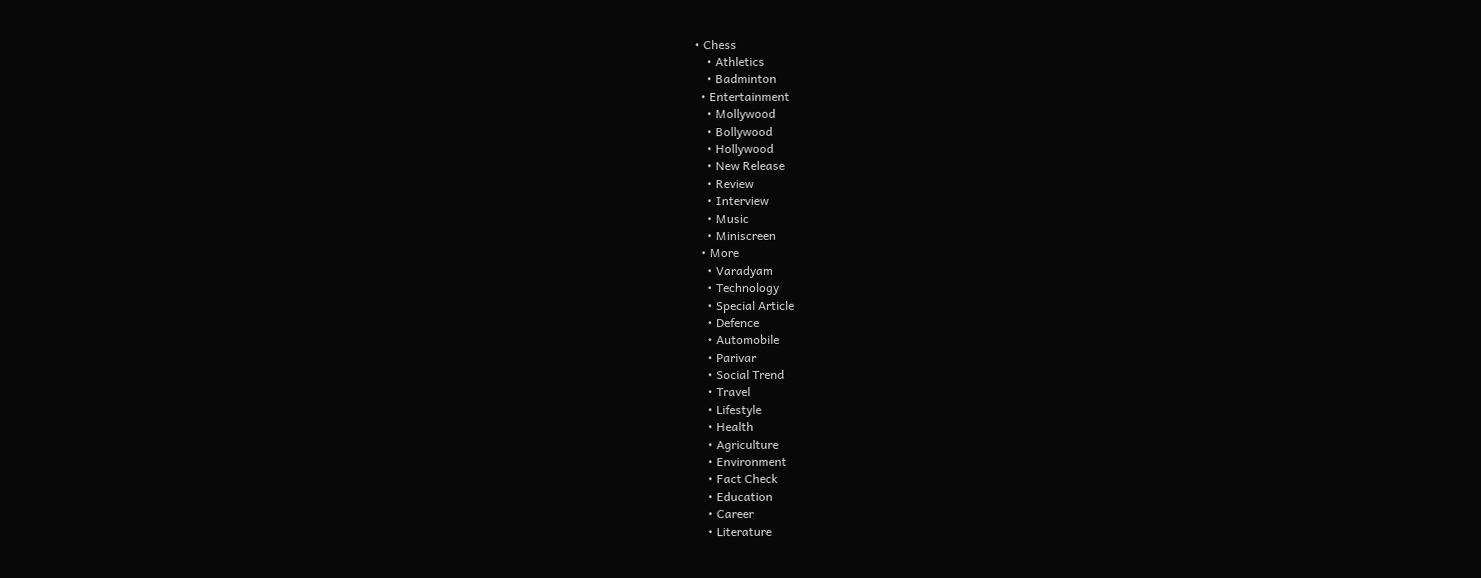• Chess
    • Athletics
    • Badminton
  • Entertainment
    • Mollywood
    • Bollywood
    • Hollywood
    • New Release
    • Review
    • Interview
    • Music
    • Miniscreen
  • More
    • Varadyam
    • Technology
    • Special Article
    • Defence
    • Automobile
    • Parivar
    • Social Trend
    • Travel
    • Lifestyle
    • Health
    • Agriculture
    • Environment
    • Fact Check
    • Education
    • Career
    • Literature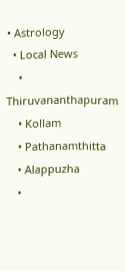• Astrology
  • Local News
    • Thiruvananthapuram
    • Kollam
    • Pathanamthitta
    • Alappuzha
    •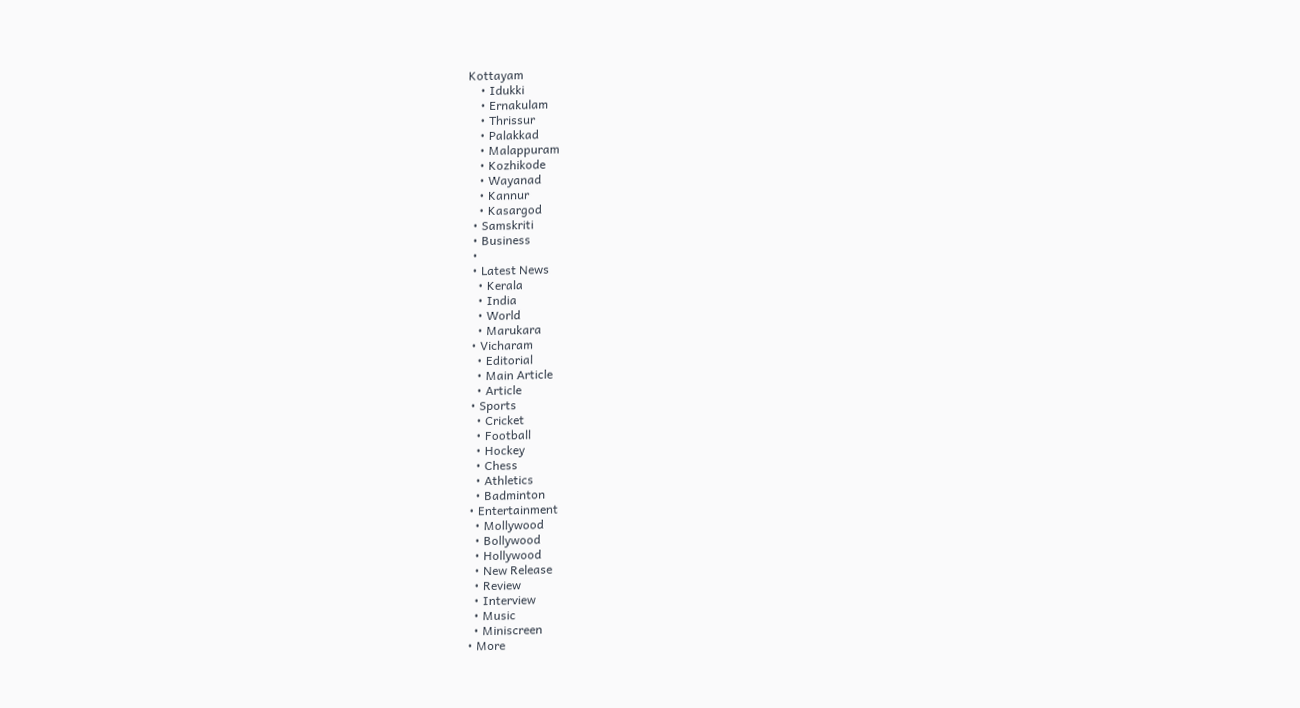Kottayam
    • Idukki
    • Ernakulam
    • Thrissur
    • Palakkad
    • Malappuram
    • Kozhikode
    • Wayanad
    • Kannur
    • Kasargod
  • Samskriti
  • Business
  •
  • Latest News
    • Kerala
    • India
    • World
    • Marukara
  • Vicharam
    • Editorial
    • Main Article
    • Article
  • Sports
    • Cricket
    • Football
    • Hockey
    • Chess
    • Athletics
    • Badminton
  • Entertainment
    • Mollywood
    • Bollywood
    • Hollywood
    • New Release
    • Review
    • Interview
    • Music
    • Miniscreen
  • More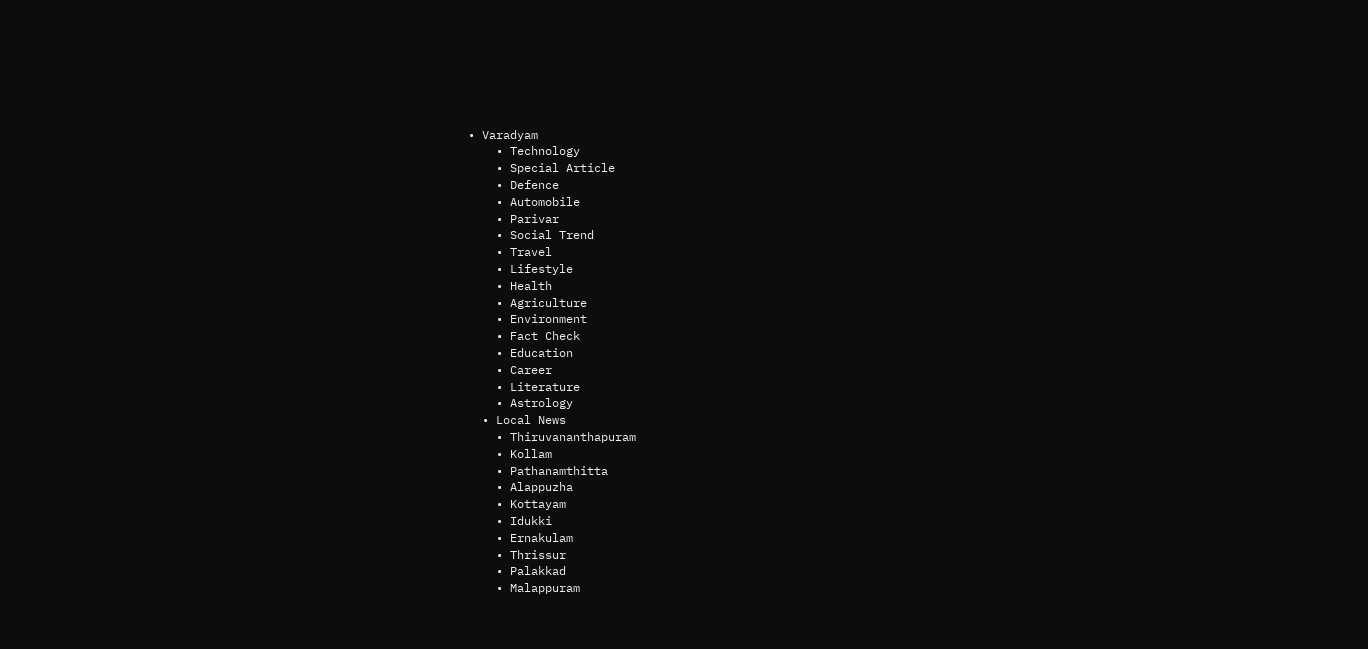• Varadyam
    • Technology
    • Special Article
    • Defence
    • Automobile
    • Parivar
    • Social Trend
    • Travel
    • Lifestyle
    • Health
    • Agriculture
    • Environment
    • Fact Check
    • Education
    • Career
    • Literature
    • Astrology
  • Local News
    • Thiruvananthapuram
    • Kollam
    • Pathanamthitta
    • Alappuzha
    • Kottayam
    • Idukki
    • Ernakulam
    • Thrissur
    • Palakkad
    • Malappuram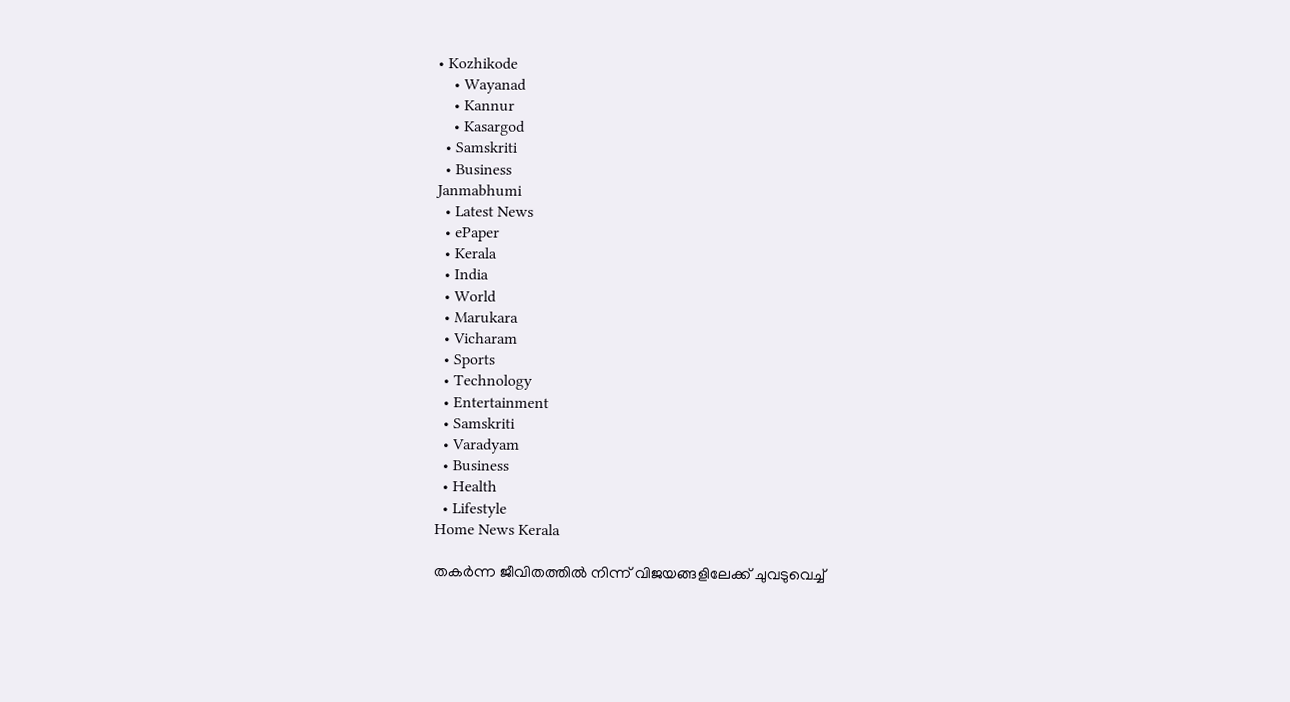• Kozhikode
    • Wayanad
    • Kannur
    • Kasargod
  • Samskriti
  • Business
Janmabhumi
  • Latest News
  • ePaper
  • Kerala
  • India
  • World
  • Marukara
  • Vicharam
  • Sports
  • Technology
  • Entertainment
  • Samskriti
  • Varadyam
  • Business
  • Health
  • Lifestyle
Home News Kerala

തകര്‍ന്ന ജീവിതത്തില്‍ നിന്ന് വിജയങ്ങളിലേക്ക് ചുവടുവെച്ച്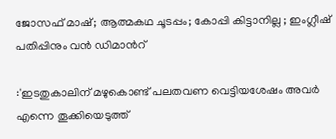ജോസഫ് മാഷ്; ആത്മകഥ ചൂടപ്പം; കോപ്പി കിട്ടാനില്ല ; ഇംഗ്ലീഷ് പതിപ്പിനും വന്‍ ഡിമാന്‍റ്

:'ഇടതുകാലിന് മഴുകൊണ്ട് പലതവണ വെട്ടിയശേഷം അവര്‍ എന്നെ തൂക്കിയെടുത്ത്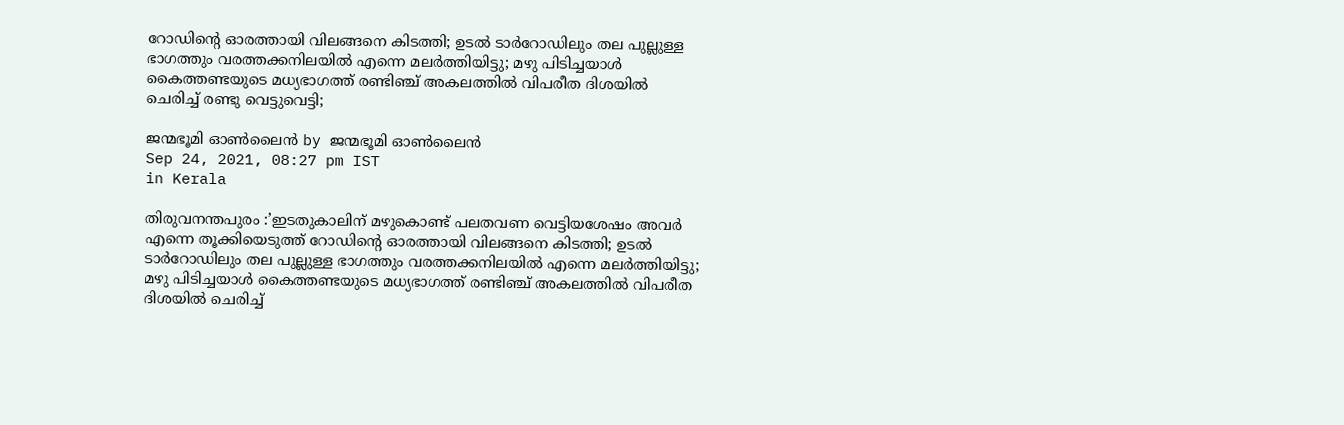റോഡിന്റെ ഓരത്തായി വിലങ്ങനെ കിടത്തി; ഉടല്‍ ടാര്‍റോഡിലും തല പുല്ലുള്ള ഭാഗത്തും വരത്തക്കനിലയില്‍ എന്നെ മലര്‍ത്തിയിട്ടു; മഴു പിടിച്ചയാള്‍ കൈത്തണ്ടയുടെ മധ്യഭാഗത്ത് രണ്ടിഞ്ച് അകലത്തില്‍ വിപരീത ദിശയില്‍ ചെരിച്ച്‌ രണ്ടു വെട്ടുവെട്ടി;

ജന്മഭൂമി ഓണ്‍ലൈന്‍ by ജന്മഭൂമി ഓണ്‍ലൈന്‍
Sep 24, 2021, 08:27 pm IST
in Kerala

തിരുവനന്തപുരം :’ഇടതുകാലിന് മഴുകൊണ്ട് പലതവണ വെട്ടിയശേഷം അവര്‍ എന്നെ തൂക്കിയെടുത്ത് റോഡിന്റെ ഓരത്തായി വിലങ്ങനെ കിടത്തി; ഉടല്‍ ടാര്‍റോഡിലും തല പുല്ലുള്ള ഭാഗത്തും വരത്തക്കനിലയില്‍ എന്നെ മലര്‍ത്തിയിട്ടു; മഴു പിടിച്ചയാള്‍ കൈത്തണ്ടയുടെ മധ്യഭാഗത്ത് രണ്ടിഞ്ച് അകലത്തില്‍ വിപരീത ദിശയില്‍ ചെരിച്ച്‌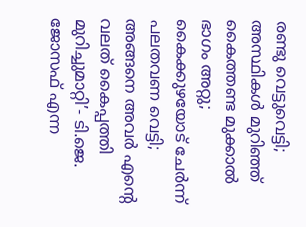രണ്ടു വെട്ടുവെട്ടി; അസ്ഥികള്‍ മുറിഞ്ഞ് കൈത്തണ്ട മുക്കാല്‍ ഭാഗം അറ്റു; കൈക്കുഴയോട് ചേര്‍ന്ന് പലതവണ വെട്ടി; അങ്ങനെ അവര്‍ എന്റെ വലത് കൈപ്പത്തി മുറിച്ചുമാറ്റി’- ടി.ജെ. ജോസഫ് എന്ന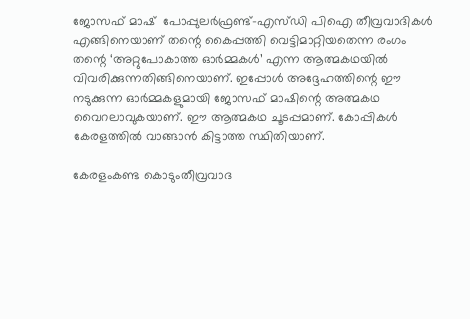ജോസഫ് മാഷ്  പോപ്പുലര്‍ഫ്രണ്ട്-എസ്ഡി പിഐ തീവ്രവാദികള്‍ എങ്ങിനെയാണ് തന്റെ കൈപ്പത്തി വെട്ടിമാറ്റിയതെന്ന രംഗം തന്റെ ‘അറ്റുപോകാത്ത ഓര്‍മ്മകള്‍’ എന്ന ആത്മകഥയില്‍ വിവരിക്കുന്നതിങ്ങിനെയാണ്. ഇപ്പോള്‍ അദ്ദേഹത്തിന്റെ ഈ  നടുക്കുന്ന ഓര്‍മ്മകളുമായി ജോസഫ് മാഷിന്റെ അത്മകഥ വൈറലാവുകയാണ്. ഈ ആത്മകഥ ചൂടപ്പമാണ്. കോപ്പികള്‍ കേരളത്തില്‍ വാങ്ങാന്‍ കിട്ടാത്ത സ്ഥിതിയാണ്.

കേരളംകണ്ട കൊടുംതീവ്രവാദ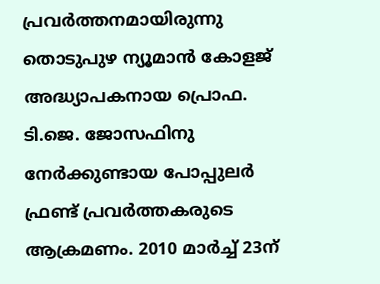പ്രവര്‍ത്തനമായിരുന്നു തൊടുപുഴ ന്യൂമാന്‍ കോളജ് അദ്ധ്യാപകനായ പ്രൊഫ. ടി.ജെ. ജോസഫിനു നേര്‍ക്കുണ്ടായ പോപ്പുലര്‍ ഫ്രണ്ട് പ്രവര്‍ത്തകരുടെ ആക്രമണം. 2010 മാര്‍ച്ച് 23ന്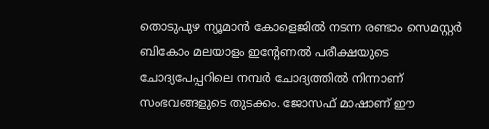തൊടുപുഴ ന്യൂമാന്‍ കോളെജില്‍ നടന്ന രണ്ടാം സെമസ്റ്റര്‍ ബികോം മലയാളം ഇന്‍റേണല്‍ പരീക്ഷയുടെ ചോദ്യപേപ്പറിലെ നമ്പര്‍ ചോദ്യത്തില്‍ നിന്നാണ് സംഭവങ്ങളുടെ തുടക്കം. ജോസഫ് മാഷാണ് ഈ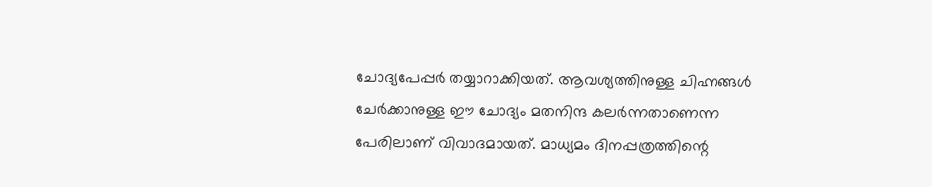ചോദ്യപേപ്പര്‍ തയ്യാറാക്കിയത്. ആവശ്യത്തിനുള്ള ചിഹ്നങ്ങള്‍ ചേര്‍ക്കാനുള്ള ഈ ചോദ്യം മതനിന്ദ കലര്‍ന്നതാണെന്ന പേരിലാണ് വിവാദമായത്. മാധ്യമം ദിനപ്പത്രത്തിന്റെ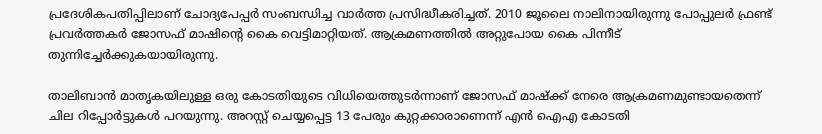പ്രദേശികപതിപ്പിലാണ് ചോദ്യപേപ്പര്‍ സംബന്ധിച്ച വാര്‍ത്ത പ്രസിദ്ധീകരിച്ചത്. 2010 ജൂലൈ നാലിനായിരുന്നു പോപ്പുലര്‍ ഫ്രണ്ട് പ്രവര്‍ത്തകര്‍ ജോസഫ് മാഷിന്റെ കൈ വെട്ടിമാറ്റിയത്. ആക്രമണത്തില്‍ അറ്റുപോയ കൈ പിന്നീട് തുന്നിച്ചേര്‍ക്കുകയായിരുന്നു.

താലിബാന്‍ മാതൃകയിലുള്ള ഒരു കോടതിയുടെ വിധിയെത്തുടര്‍ന്നാണ് ജോസഫ് മാഷ്‌ക്ക് നേരെ ആക്രമണമുണ്ടായതെന്ന് ചില റിപ്പോര്‍ട്ടുകള്‍ പറയുന്നു. അറസ്റ്റ് ചെയ്യപ്പെട്ട 13 പേരും കുറ്റക്കാരാണെന്ന് എന്‍ ഐഎ കോടതി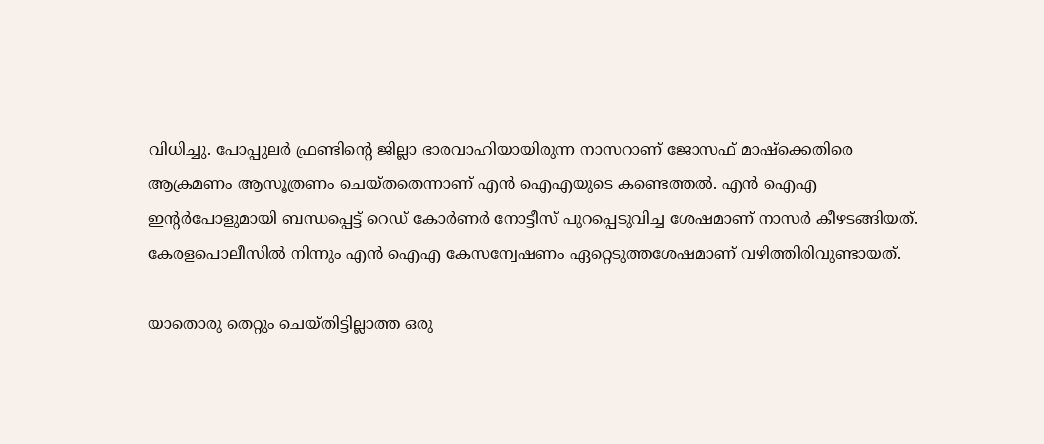വിധിച്ചു. പോപ്പുലര്‍ ഫ്രണ്ടിന്റെ ജില്ലാ ഭാരവാഹിയായിരുന്ന നാസറാണ് ജോസഫ് മാഷ്‌ക്കെതിരെ ആക്രമണം ആസൂത്രണം ചെയ്തതെന്നാണ് എന്‍ ഐഎയുടെ കണ്ടെത്തല്‍. എന്‍ ഐഎ ഇന്‍റര്‍പോളുമായി ബന്ധപ്പെട്ട് റെഡ് കോര്‍ണര്‍ നോട്ടീസ് പുറപ്പെടുവിച്ച ശേഷമാണ് നാസര്‍ കീഴടങ്ങിയത്. കേരളപൊലീസില്‍ നിന്നും എന്‍ ഐഎ കേസന്വേഷണം ഏറ്റെടുത്തശേഷമാണ് വഴിത്തിരിവുണ്ടായത്.

യാതൊരു തെറ്റും ചെയ്തിട്ടില്ലാത്ത ഒരു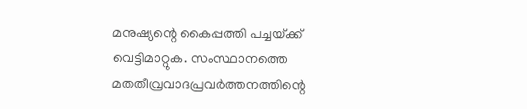മനുഷ്യന്റെ കൈപ്പത്തി പച്ചയ്‌ക്ക് വെട്ടിമാറ്റുക. സംസ്ഥാനത്തെ മതതീവ്രവാദപ്രവര്‍ത്തനത്തിന്റെ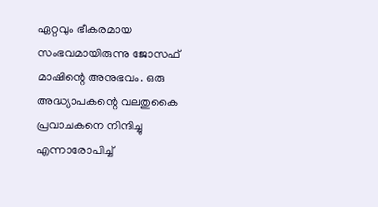ഏറ്റവും ഭീകരമായ സംഭവമായിരുന്നു ജോസഫ് മാഷിന്റെ അനുഭവം. ഒരു അദ്ധ്യാപകന്റെ വലതുകൈ പ്രവാചകനെ നിന്ദിച്ചു എന്നാരോപിച്ച്‌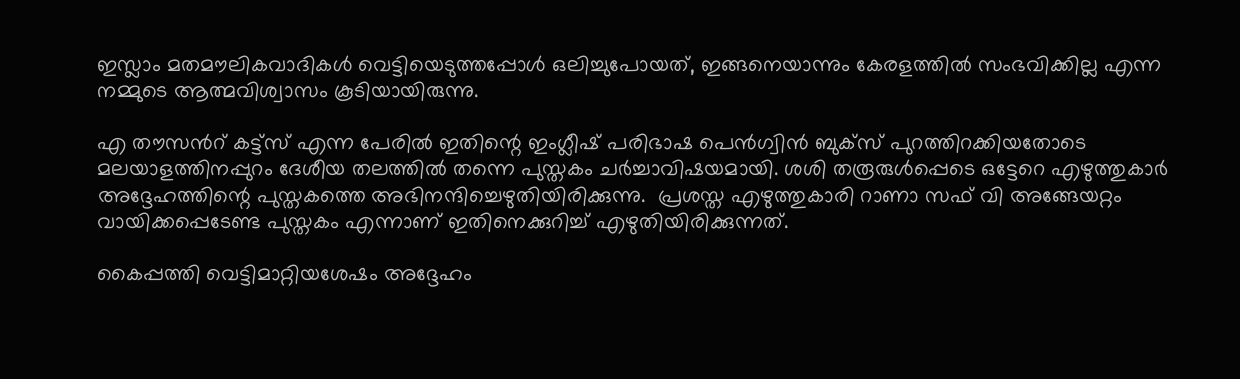ഇസ്ലാം മതമൗലികവാദികള്‍ വെട്ടിയെടുത്തപ്പോള്‍ ഒലിച്ചുപോയത്, ഇങ്ങനെയാന്നും കേരളത്തില്‍ സംഭവിക്കില്ല എന്ന നമ്മുടെ ആത്മവിശ്വാസം കൂടിയായിരുന്നു.

എ തൗസന്‍റ് കട്ട്സ് എന്ന പേരില്‍ ഇതിന്റെ ഇംഗ്ലീഷ് പരിഭാഷ പെന്‍ഗ്വിന്‍ ബുക്സ് പുറത്തിറക്കിയതോടെ മലയാളത്തിനപ്പുറം ദേശീയ തലത്തില്‍ തന്നെ പുസ്തകം ചര്‍ച്ചാവിഷയമായി. ശശി തരൂരുള്‍പ്പെടെ ഒട്ടേറെ എഴുത്തുകാര്‍ അദ്ദേഹത്തിന്റെ പുസ്തകത്തെ അഭിനന്ദിച്ചെഴുതിയിരിക്കുന്നു.  പ്രശസ്ത എഴുത്തുകാരി റാണാ സഫ് വി അങ്ങേയറ്റം വായിക്കപ്പെടേണ്ട പുസ്തകം എന്നാണ് ഇതിനെക്കുറിച്ച് എഴുതിയിരിക്കുന്നത്.

കൈപ്പത്തി വെട്ടിമാറ്റിയശേഷം അദ്ദേഹം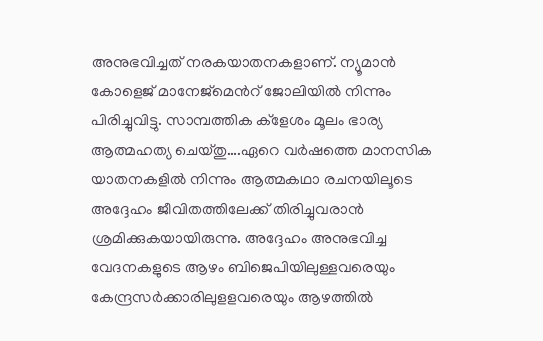അനുഭവിച്ചത് നരകയാതനകളാണ്. ന്യൂമാന്‍ കോളെജ് മാനേജ്മെന്‍റ് ജോലിയില്‍ നിന്നും പിരിച്ചുവിട്ടു. സാമ്പത്തിക ക്ളേശം മൂലം ഭാര്യ ആത്മഹത്യ ചെയ്തു….ഏറെ വര്‍ഷത്തെ മാനസിക യാതനകളില്‍ നിന്നും ആത്മകഥാ രചനയിലൂടെ അദ്ദേഹം ജീവിതത്തിലേക്ക് തിരിച്ചുവരാന്‍ ശ്രമിക്കുകയായിരുന്നു. അദ്ദേഹം അനുഭവിച്ച വേദനകളുടെ ആഴം ബിജെപിയിലുള്ളവരെയും കേന്ദ്രസര്‍ക്കാരിലുളളവരെയും ആഴത്തില്‍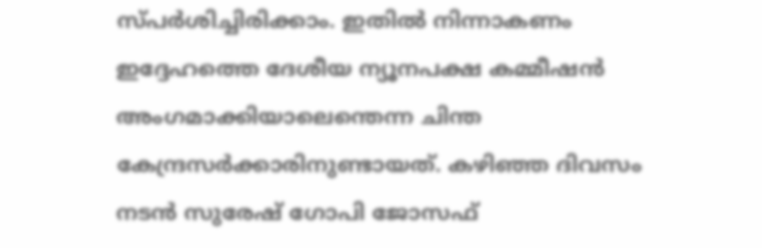സ്പര്‍ശിച്ചിരിക്കാം. ഇതില്‍ നിന്നാകണം  ഇദ്ദേഹത്തെ ദേശീയ ന്യൂനപക്ഷ കമ്മീഷന്‍ അംഗമാക്കിയാലെന്തെന്ന ചിന്ത കേന്ദ്രസര്‍ക്കാരിനുണ്ടായത്. കഴിഞ്ഞ ദിവസം  നടന്‍ സുരേഷ് ഗോപി ജോസഫ്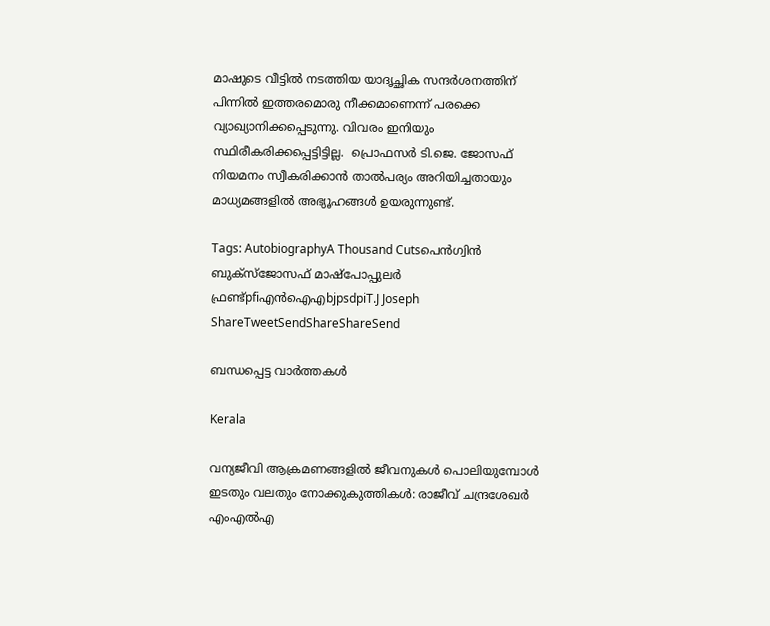മാഷുടെ വീട്ടില്‍ നടത്തിയ യാദൃച്ഛിക സന്ദര്‍ശനത്തിന് പിന്നില്‍ ഇത്തരമൊരു നീക്കമാണെന്ന് പരക്കെ വ്യാഖ്യാനിക്കപ്പെടുന്നു. വിവരം ഇനിയും സ്ഥിരീകരിക്കപ്പെട്ടിട്ടില്ല.  പ്രൊഫസര്‍ ടി.ജെ. ജോസഫ് നിയമനം സ്വീകരിക്കാന്‍ താല്‍പര്യം അറിയിച്ചതായും മാധ്യമങ്ങളില്‍ അഭ്യൂഹങ്ങള്‍ ഉയരുന്നുണ്ട്.

Tags: AutobiographyA Thousand Cutsപെന്‍ഗ്വിന്‍ ബുക്സ്ജോസഫ് മാഷ്പോപ്പുലര്‍ ഫ്രണ്ട്pfiഎൻ‌ഐ‌എbjpsdpiT.J Joseph
ShareTweetSendShareShareSend

ബന്ധപ്പെട്ട വാര്‍ത്തകള്‍

Kerala

വന്യജീവി ആക്രമണങ്ങളിൽ ജീവനുകൾ പൊലിയുമ്പോൾ ഇടതും വലതും നോക്കുകുത്തികൾ: രാജീവ് ചന്ദ്രശേഖർ എംഎൽഎ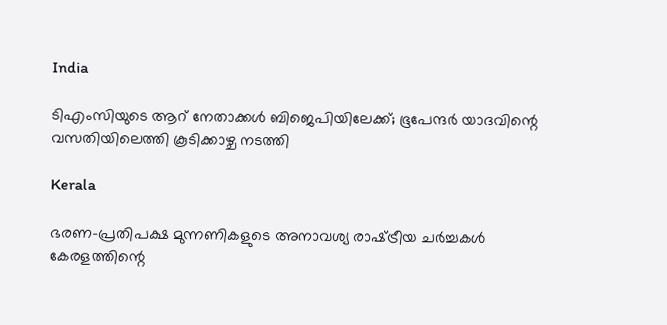India

ടിഎംസിയുടെ ആറ് നേതാക്കൾ ബിജെപിയിലേക്ക്; ഭൂപേന്ദർ യാദവിന്റെ വസതിയിലെത്തി കൂടിക്കാഴ്ച നടത്തി

Kerala

ഭരണ-പ്രതിപക്ഷ മുന്നണികളുടെ അനാവശ്യ രാഷ്‌ട്രീയ ചർച്ചകൾ കേരളത്തിന്റെ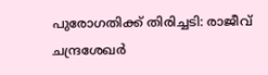പുരോഗതിക്ക് തിരിച്ചടി: രാജീവ് ചന്ദ്രശേഖർ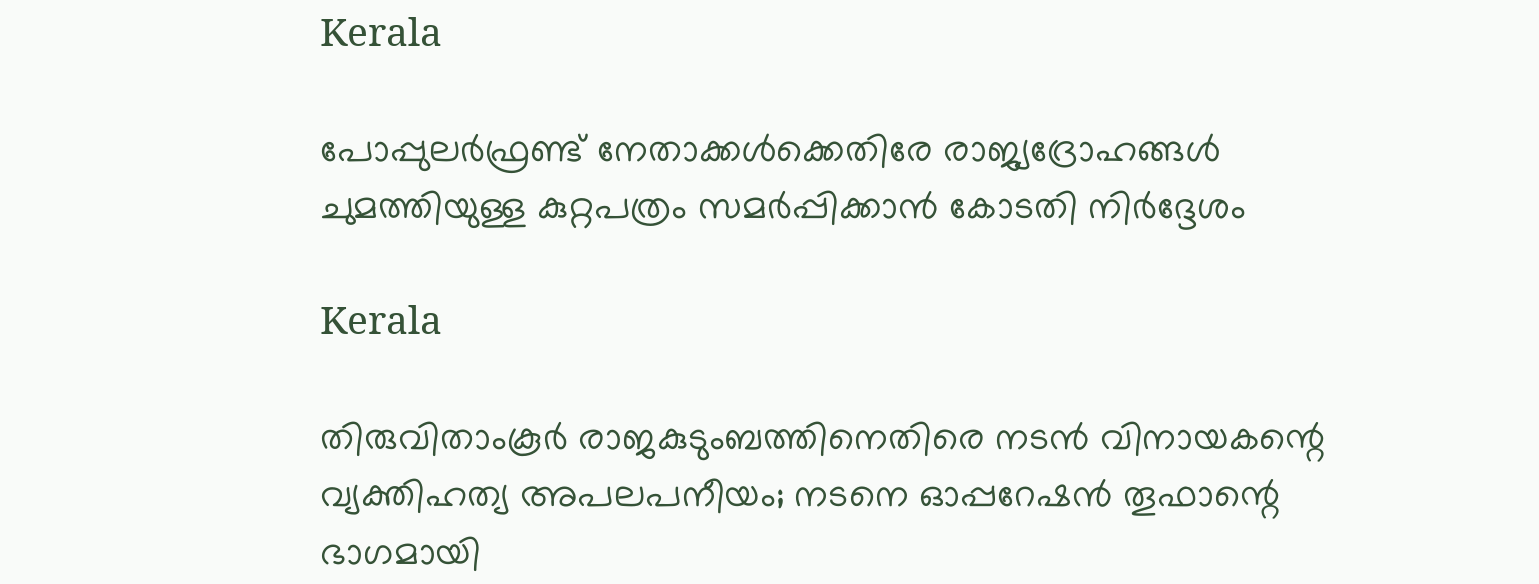Kerala

പോപ്പുലർഫ്രണ്ട് നേതാക്കൾക്കെതിരേ രാജ്യദ്രോഹങ്ങൾ ചുമത്തിയുള്ള കുറ്റപത്രം സമർപ്പിക്കാൻ കോടതി നിർദ്ദേശം

Kerala

തിരുവിതാംകൂർ രാജകുടുംബത്തിനെതിരെ നടൻ വിനായകന്റെ വ്യക്തിഹത്യ അപലപനീയം; നടനെ ഓപ്പറേഷൻ തൂഫാന്റെ ഭാഗമായി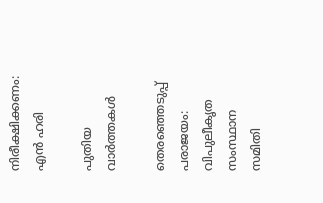നിരീക്ഷിക്കണം: എൻ ഹരി

പുതിയ വാര്‍ത്തകള്‍

തെരഞ്ഞെടുപ്പ് പരാജയം: വിപുലീകൃത സംസ്ഥാന സമിതി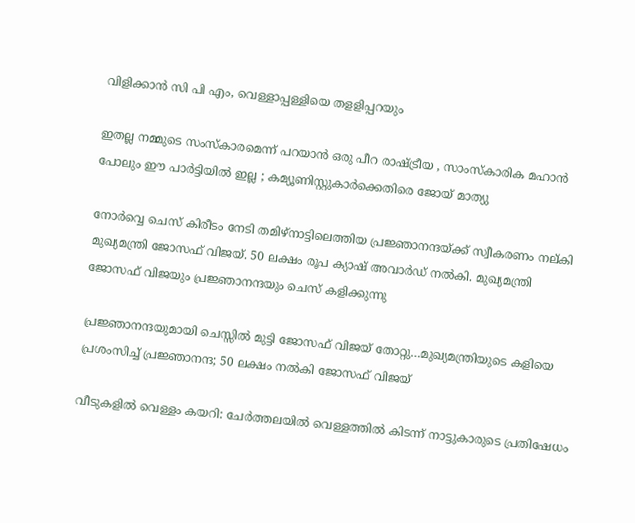വിളിക്കാന്‍ സി പി എം, വെള്ളാപ്പള്ളിയെ തളളിപ്പറയും

ഇതല്ല നമ്മുടെ സംസ്കാരമെന്ന് പറയാൻ ഒരു പീറ രാഷ്‌ട്രീയ , സാംസ്കാരിക മഹാൻ പോലും ഈ പാർട്ടിയിൽ ഇല്ല ; കമ്യൂണിസ്റ്റുകാർക്കെതിരെ ജോയ് മാത്യു

നോര്‍വ്വെ ചെസ് കിരീടം നേടി തമിഴ്നാട്ടിലെത്തിയ പ്രജ്ഞാനന്ദയ്ക്ക് സ്വീകരണം നല‍്കി മുഖ്യമന്ത്രി ജോസഫ് വിജയ്. 50 ലക്ഷം രൂപ ക്യാഷ് അവാര്‍ഡ് നല്‍കി. മുഖ്യമന്ത്രി ജോസഫ് വിജയും പ്രജ്ഞാനന്ദയും ചെസ് കളിക്കുന്നു

പ്രജ്ഞാനന്ദയുമായി ചെസ്സില്‍ മുട്ടി ജോസഫ് വിജയ് തോറ്റു…മുഖ്യമന്ത്രിയുടെ കളിയെ പ്രശംസിച്ച് പ്രജ്ഞാനന്ദ; 50 ലക്ഷം നല്‍കി ജോസഫ് വിജയ്

വീടുകളില്‍ വെള്ളം കയറി: ചേര്‍ത്തലയില്‍ വെള്ളത്തില്‍ കിടന്ന് നാട്ടുകാരുടെ പ്രതിഷേധം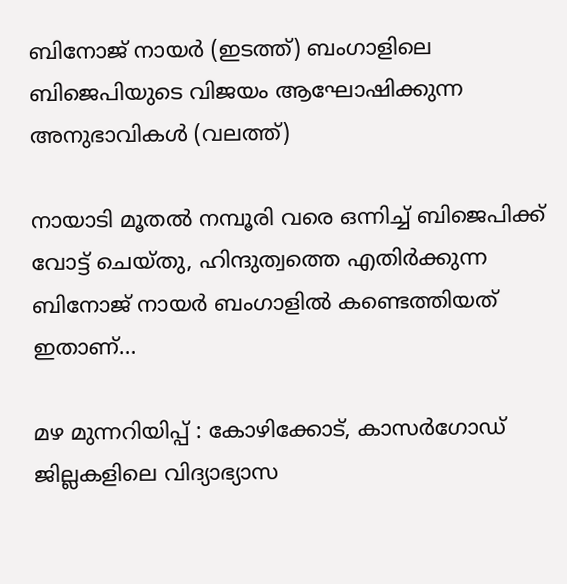ബിനോജ് നായര്‍ (ഇടത്ത്) ബംഗാളിലെ‍ ബിജെപിയുടെ വിജയം ആഘോഷിക്കുന്ന അനുഭാവികള്‍ (വലത്ത്)

നായാടി മൂതല്‍ നമ്പൂരി വരെ ഒന്നിച്ച് ബിജെപിക്ക് വോട്ട് ചെയ്തു, ഹിന്ദുത്വത്തെ എതിര്‍ക്കുന്ന ബിനോജ് നായര്‍ ബംഗാളില്‍ കണ്ടെത്തിയത് ഇതാണ്…

മഴ മുന്നറിയിപ്പ് : കോഴിക്കോട്, കാസര്‍ഗോഡ് ജില്ലകളിലെ വിദ്യാഭ്യാസ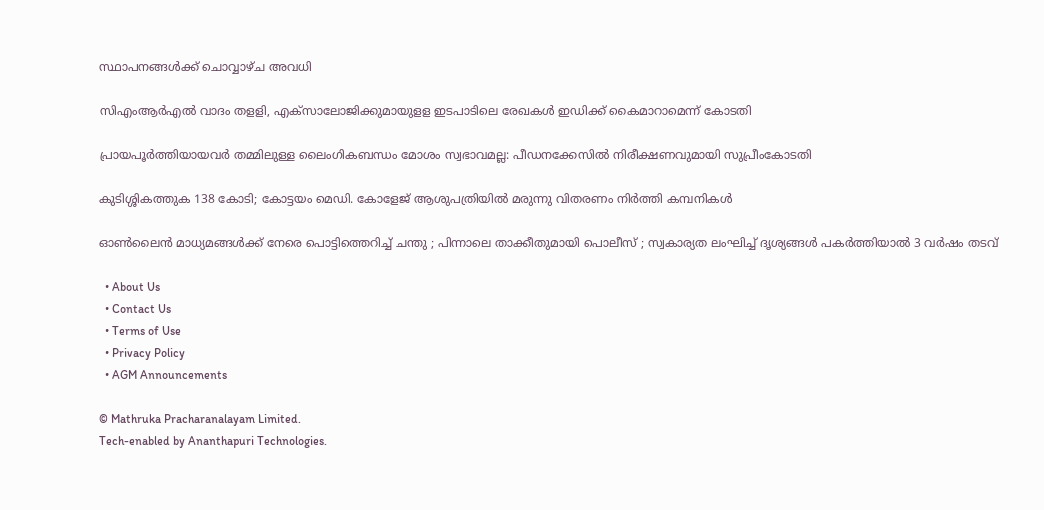സ്ഥാപനങ്ങള്‍ക്ക് ചൊവ്വാഴ്ച അവധി

സിഎംആര്‍എല്‍ വാദം തളളി, എക്‌സാലോജിക്കുമായുളള ഇടപാടിലെ രേഖകള്‍ ഇഡിക്ക് കൈമാറാമെന്ന് കോടതി

പ്രായപൂർത്തിയായവർ തമ്മിലുള്ള ലൈംഗികബന്ധം മോശം സ്വഭാവമല്ല: പീഡനക്കേസിൽ നിരീക്ഷണവുമായി സുപ്രീംകോടതി

കുടിശ്ശികത്തുക 138 കോടി; കോട്ടയം മെഡി. കോളേജ് ആശുപത്രിയിൽ മരുന്നു വിതരണം നിര്‍ത്തി കമ്പനികള്‍

ഓൺലൈൻ മാധ്യമങ്ങൾക്ക് നേരെ പൊട്ടിത്തെറിച്ച് ചന്തു ; പിന്നാലെ താക്കീതുമായി പൊലീസ് ; സ്വകാര്യത ലംഘിച്ച് ദൃശ്യങ്ങൾ പകർത്തിയാൽ 3 വർഷം തടവ്

  • About Us
  • Contact Us
  • Terms of Use
  • Privacy Policy
  • AGM Announcements

© Mathruka Pracharanalayam Limited.
Tech-enabled by Ananthapuri Technologies.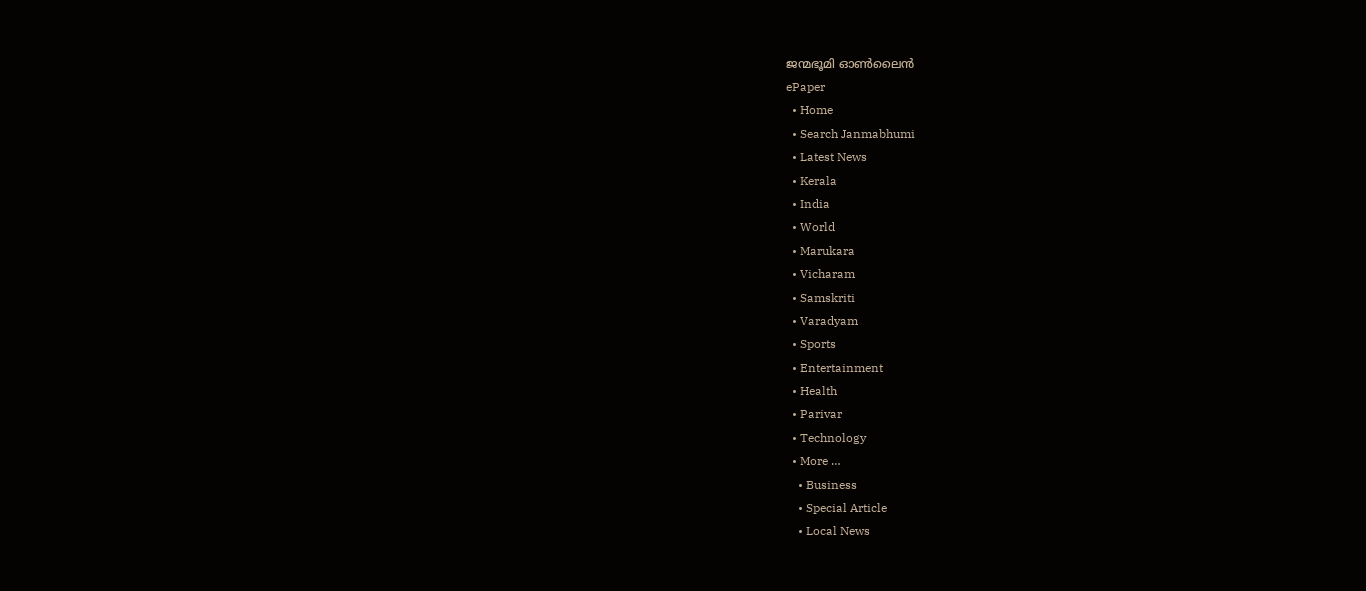ജന്മഭൂമി ഓണ്‍ലൈന്‍
ePaper
  • Home
  • Search Janmabhumi
  • Latest News
  • Kerala
  • India
  • World
  • Marukara
  • Vicharam
  • Samskriti
  • Varadyam
  • Sports
  • Entertainment
  • Health
  • Parivar
  • Technology
  • More …
    • Business
    • Special Article
    • Local News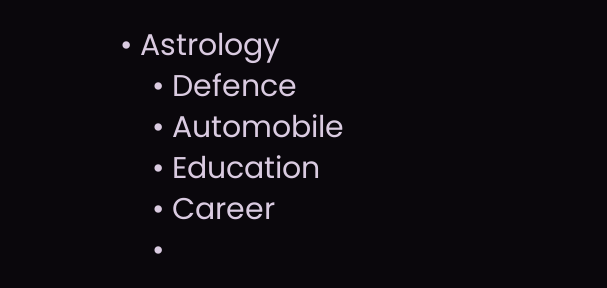• Astrology
    • Defence
    • Automobile
    • Education
    • Career
    •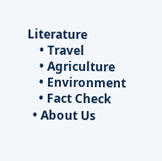Literature
    • Travel
    • Agriculture
    • Environment
    • Fact Check
  • About Us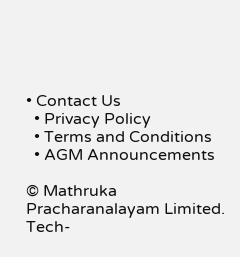• Contact Us
  • Privacy Policy
  • Terms and Conditions
  • AGM Announcements

© Mathruka Pracharanalayam Limited.
Tech-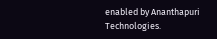enabled by Ananthapuri Technologies.